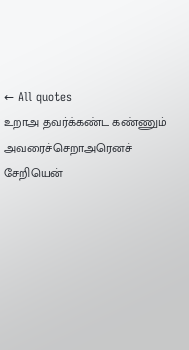← All quotes
உறாஅ தவர்க்கண்ட கண்ணும் அவரைச்செறாஅரெனச் சேறியென்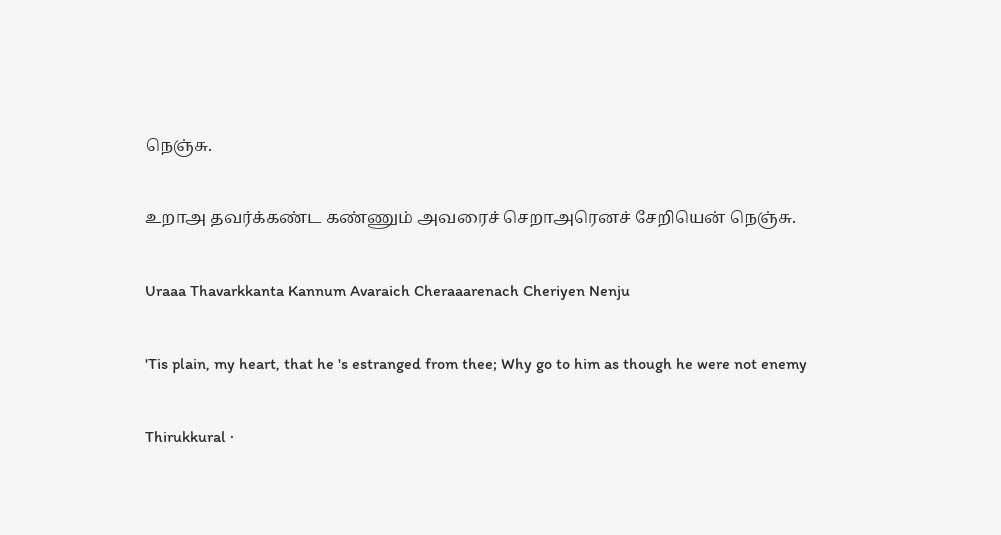நெஞ்சு.

உறாஅ தவர்க்கண்ட கண்ணும் அவரைச் செறாஅரெனச் சேறியென் நெஞ்சு.

Uraaa Thavarkkanta Kannum Avaraich Cheraaarenach Cheriyen Nenju

'Tis plain, my heart, that he 's estranged from thee; Why go to him as though he were not enemy

Thirukkural ·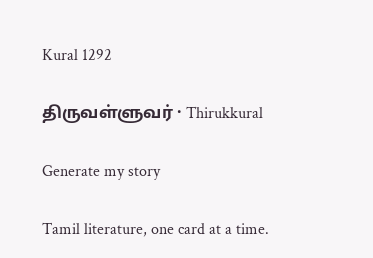Kural 1292

திருவள்ளுவர் · Thirukkural

Generate my story

Tamil literature, one card at a time.